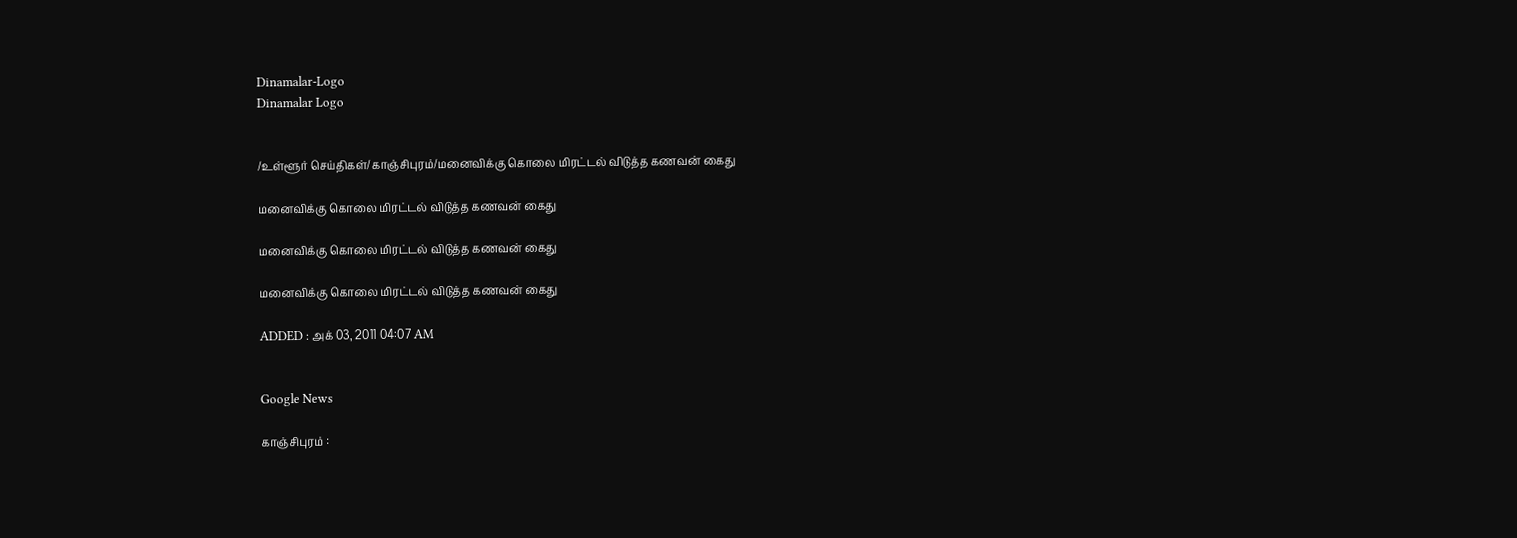Dinamalar-Logo
Dinamalar Logo


/உள்ளூர் செய்திகள்/காஞ்சிபுரம்/மனைவிக்கு கொலை மிரட்டல் விடுத்த கணவன் கைது

மனைவிக்கு கொலை மிரட்டல் விடுத்த கணவன் கைது

மனைவிக்கு கொலை மிரட்டல் விடுத்த கணவன் கைது

மனைவிக்கு கொலை மிரட்டல் விடுத்த கணவன் கைது

ADDED : அக் 03, 2011 04:07 AM


Google News

காஞ்சிபுரம் :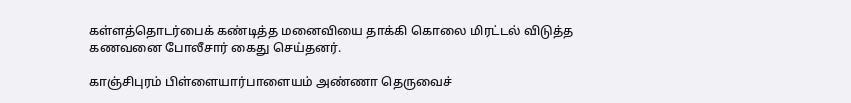கள்ளத்தொடர்பைக் கண்டித்த மனைவியை தாக்கி கொலை மிரட்டல் விடுத்த கணவனை போலீசார் கைது செய்தனர்.

காஞ்சிபுரம் பிள்ளையார்பாளையம் அண்ணா தெருவைச்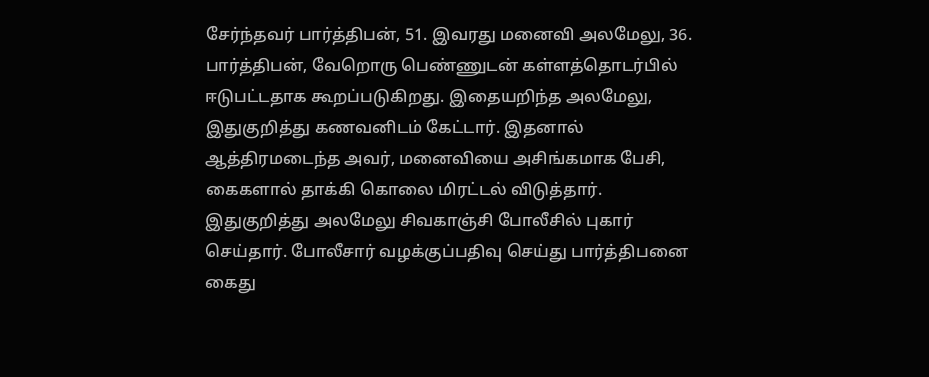சேர்ந்தவர் பார்த்திபன், 51. இவரது மனைவி அலமேலு, 36. பார்த்திபன், வேறொரு பெண்ணுடன் கள்ளத்தொடர்பில் ஈடுபட்டதாக கூறப்படுகிறது. இதையறிந்த அலமேலு, இதுகுறித்து கணவனிடம் கேட்டார். இதனால் ஆத்திரமடைந்த அவர், மனைவியை அசிங்கமாக பேசி, கைகளால் தாக்கி கொலை மிரட்டல் விடுத்தார். இதுகுறித்து அலமேலு சிவகாஞ்சி போலீசில் புகார் செய்தார். போலீசார் வழக்குப்பதிவு செய்து பார்த்திபனை கைது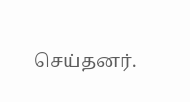செய்தனர்.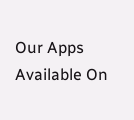Our Apps Available On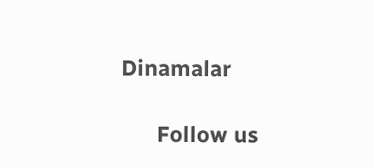Dinamalar

      Follow us